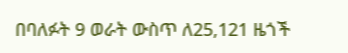በባለፉት 9 ወራት ውስጥ ለ25,121 ዜጎች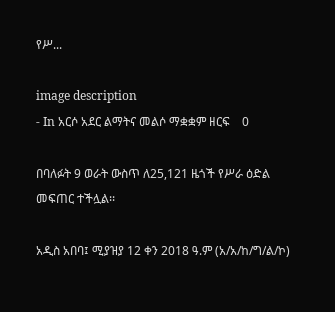የሥ...

image description
- In አርሶ አደር ልማትና መልሶ ማቋቋም ዘርፍ    0

በባለፉት 9 ወራት ውስጥ ለ25,121 ዜጎች የሥራ ዕድል መፍጠር ተችሏል፡፡

አዲስ አበባ፤ ሚያዝያ 12 ቀን 2018 ዓ.ም (አ/አ/ከ/ግ/ል/ኮ)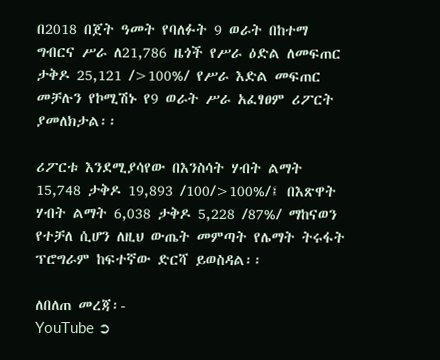በ2018 በጀት ዓመት የባለፉት 9 ወራት በከተማ ግብርና ሥራ ለ21,786 ዜጎች የሥራ ዕድል ለመፍጠር ታቅዶ 25,121 />100%/ የሥራ እድል መፍጠር መቻሉን የኮሚሽኑ የ9 ወራት ሥራ አፈፃፀም ሪፖርት ያመለክታል፡፡

ሪፖርቱ እንደሚያሳየው በእንስሳት ሃብት ልማት 15,748 ታቅዶ 19,893 /100/>100%/፤ በእጽዋት ሃብት ልማት 6,038 ታቅዶ 5,228 /87%/ ማከናወን የተቻለ ሲሆን ለዚህ ውጤት መምጣት የሌማት ትሩፋት ፕሮግራም ከፍተኛው ድርሻ ይወስዳል፡፡

ለበለጠ መረጃ፡-
YouTube ➲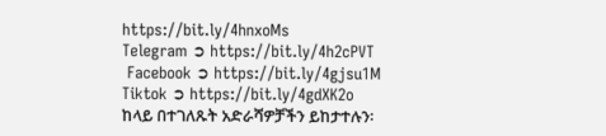https://bit.ly/4hnxoMs
Telegram ➲ https://bit.ly/4h2cPVT
 Facebook ➲ https://bit.ly/4gjsu1M
Tiktok ➲ https://bit.ly/4gdXK2o
ከላይ በተገለጹት አድራሻዎቻችን ይከታተሉን፡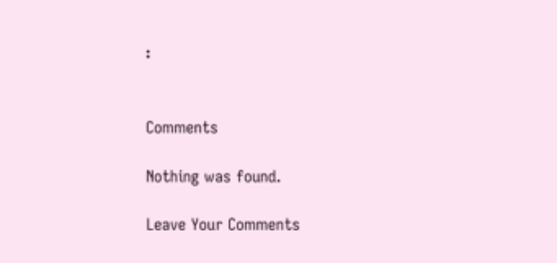፡


Comments

Nothing was found.

Leave Your Comments